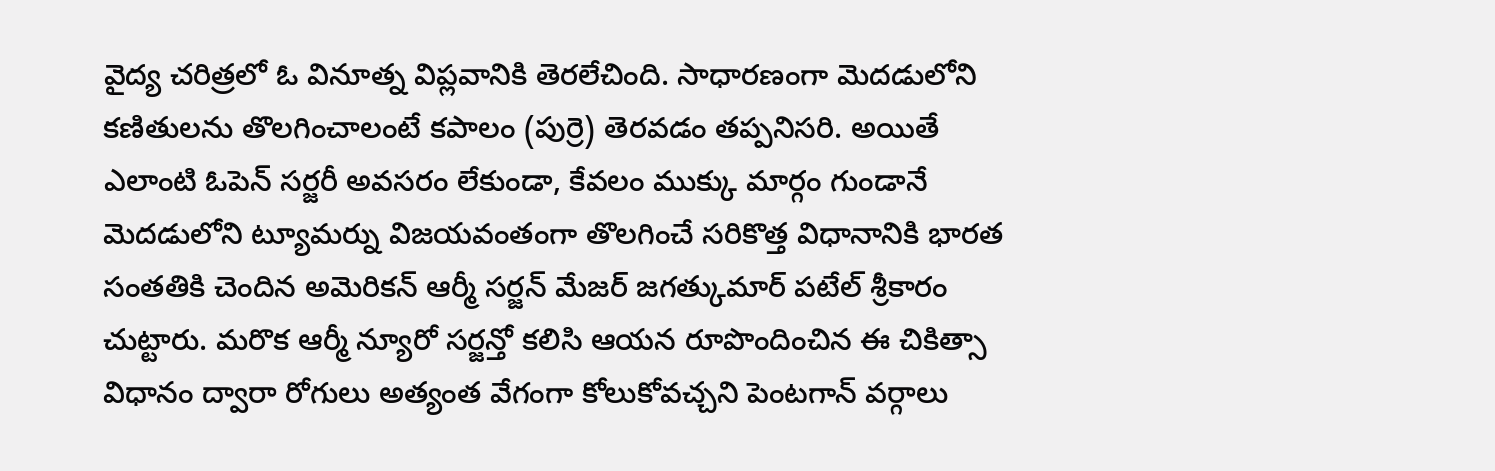వైద్య చరిత్రలో ఓ వినూత్న విప్లవానికి తెరలేచింది. సాధారణంగా మెదడులోని కణితులను తొలగించాలంటే కపాలం (పుర్రె) తెరవడం తప్పనిసరి. అయితే ఎలాంటి ఓపెన్ సర్జరీ అవసరం లేకుండా, కేవలం ముక్కు మార్గం గుండానే మెదడులోని ట్యూమర్ను విజయవంతంగా తొలగించే సరికొత్త విధానానికి భారత సంతతికి చెందిన అమెరికన్ ఆర్మీ సర్జన్ మేజర్ జగత్కుమార్ పటేల్ శ్రీకారం చుట్టారు. మరొక ఆర్మీ న్యూరో సర్జన్తో కలిసి ఆయన రూపొందించిన ఈ చికిత్సా విధానం ద్వారా రోగులు అత్యంత వేగంగా కోలుకోవచ్చని పెంటగాన్ వర్గాలు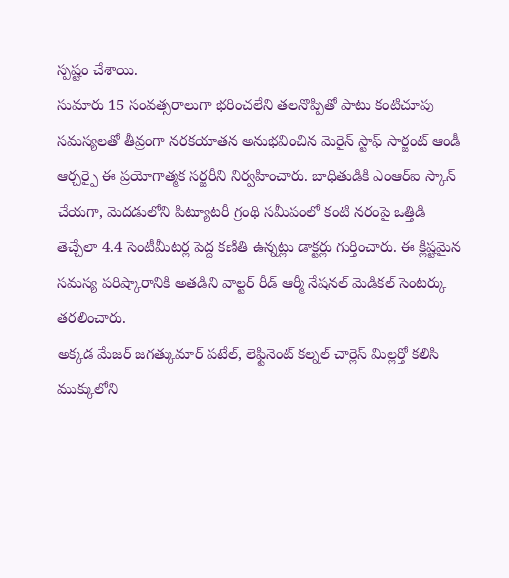స్పష్టం చేశాయి.
సుమారు 15 సంవత్సరాలుగా భరించలేని తలనొప్పితో పాటు కంటిచూపు సమస్యలతో తీవ్రంగా నరకయాతన అనుభవించిన మెరైన్ స్టాఫ్ సార్జంట్ ఆండీ ఆర్చర్పై ఈ ప్రయోగాత్మక సర్జరీని నిర్వహించారు. బాధితుడికి ఎంఆర్ఐ స్కాన్ చేయగా, మెదడులోని పిట్యూటరీ గ్రంథి సమీపంలో కంటి నరంపై ఒత్తిడి తెచ్చేలా 4.4 సెంటీమీటర్ల పెద్ద కణితి ఉన్నట్లు డాక్టర్లు గుర్తించారు. ఈ క్లిష్టమైన సమస్య పరిష్కారానికి అతడిని వాల్టర్ రీడ్ ఆర్మీ నేషనల్ మెడికల్ సెంటర్కు తరలించారు.
అక్కడ మేజర్ జగత్కుమార్ పటేల్, లెఫ్టినెంట్ కల్నల్ చార్లెస్ మిల్లర్తో కలిసి ముక్కులోని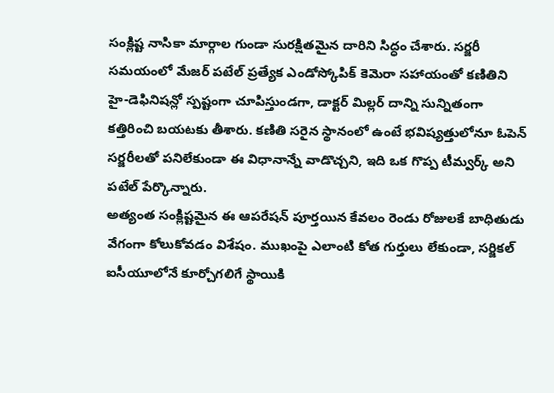సంక్లిష్ట నాసికా మార్గాల గుండా సురక్షితమైన దారిని సిద్ధం చేశారు. సర్జరీ సమయంలో మేజర్ పటేల్ ప్రత్యేక ఎండోస్కోపిక్ కెమెరా సహాయంతో కణితిని హై-డెఫినిషన్లో స్పష్టంగా చూపిస్తుండగా, డాక్టర్ మిల్లర్ దాన్ని సున్నితంగా కత్తిరించి బయటకు తీశారు. కణితి సరైన స్థానంలో ఉంటే భవిష్యత్తులోనూ ఓపెన్ సర్జరీలతో పనిలేకుండా ఈ విధానాన్నే వాడొచ్చని, ఇది ఒక గొప్ప టీమ్వర్క్ అని పటేల్ పేర్కొన్నారు.
అత్యంత సంక్లిష్టమైన ఈ ఆపరేషన్ పూర్తయిన కేవలం రెండు రోజులకే బాధితుడు వేగంగా కోలుకోవడం విశేషం. ముఖంపై ఎలాంటి కోత గుర్తులు లేకుండా, సర్జికల్ ఐసీయూలోనే కూర్చోగలిగే స్థాయికి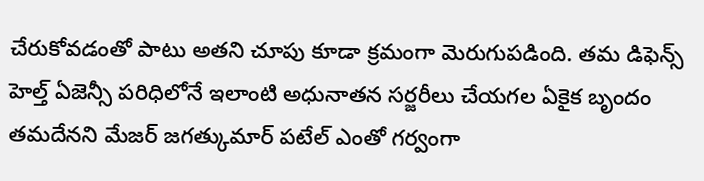చేరుకోవడంతో పాటు అతని చూపు కూడా క్రమంగా మెరుగుపడింది. తమ డిఫెన్స్ హెల్త్ ఏజెన్సీ పరిధిలోనే ఇలాంటి అధునాతన సర్జరీలు చేయగల ఏకైక బృందం తమదేనని మేజర్ జగత్కుమార్ పటేల్ ఎంతో గర్వంగా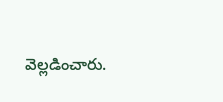వెల్లడించారు.